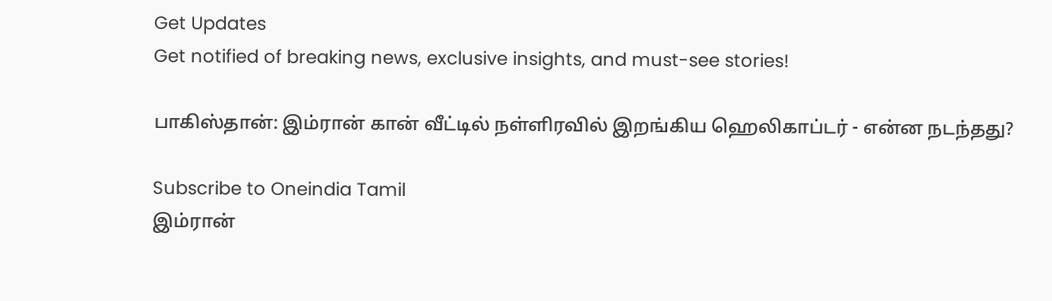Get Updates
Get notified of breaking news, exclusive insights, and must-see stories!

பாகிஸ்தான்: இம்ரான் கான் வீட்டில் நள்ளிரவில் இறங்கிய ஹெலிகாப்டர் - என்ன நடந்தது?

Subscribe to Oneindia Tamil
இம்ரான்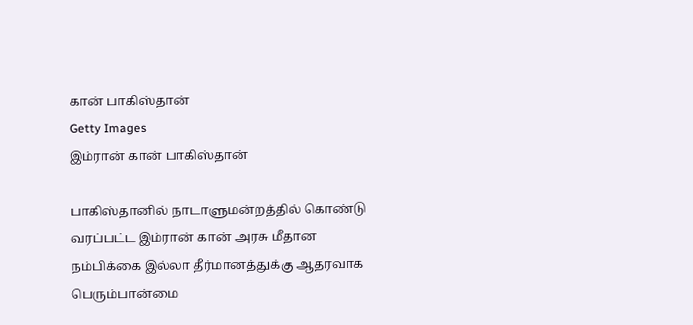கான் பாகிஸ்தான்
Getty Images
இம்ரான் கான் பாகிஸ்தான்

பாகிஸ்தானில் நாடாளுமன்றத்தில் கொண்டு வரப்பட்ட இம்ரான் கான் அரசு மீதான நம்பிக்கை இல்லா தீர்மானத்துக்கு ஆதரவாக பெரும்பான்மை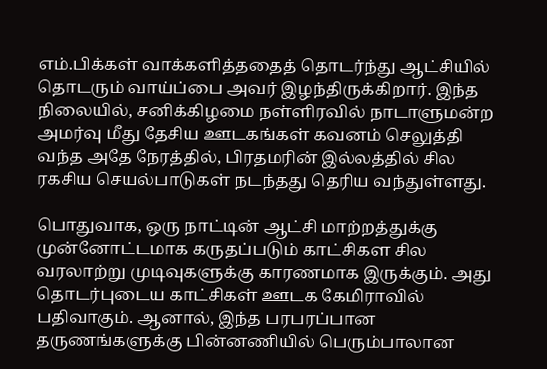எம்.பிக்கள் வாக்களித்ததைத் தொடர்ந்து ஆட்சியில் தொடரும் வாய்ப்பை அவர் இழந்திருக்கிறார். இந்த நிலையில், சனிக்கிழமை நள்ளிரவில் நாடாளுமன்ற அமர்வு மீது தேசிய ஊடகங்கள் கவனம் செலுத்தி வந்த அதே நேரத்தில், பிரதமரின் இல்லத்தில் சில ரகசிய செயல்பாடுகள் நடந்தது தெரிய வந்துள்ளது.

பொதுவாக, ஒரு நாட்டின் ஆட்சி மாற்றத்துக்கு முன்னோட்டமாக கருதப்படும் காட்சிகள சில வரலாற்று முடிவுகளுக்கு காரணமாக இருக்கும். அது தொடர்புடைய காட்சிகள் ஊடக கேமிராவில் பதிவாகும். ஆனால், இந்த பரபரப்பான தருணங்களுக்கு பின்னணியில் பெரும்பாலான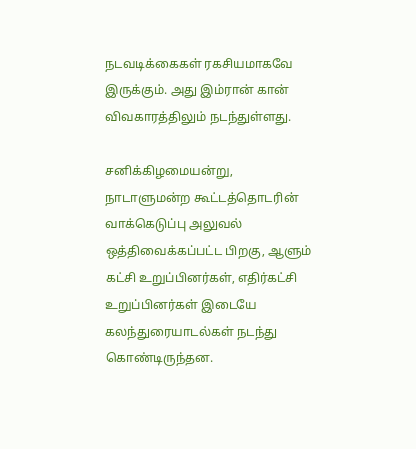நடவடிக்கைகள் ரகசியமாகவே இருக்கும். அது இம்ரான் கான் விவகாரத்திலும் நடந்துள்ளது.

சனிக்கிழமையன்று, நாடாளுமன்ற கூட்டத்தொடரின் வாக்கெடுப்பு அலுவல் ஒத்திவைக்கப்பட்ட பிறகு, ஆளும் கட்சி உறுப்பினர்கள், எதிர்கட்சி உறுப்பினர்கள் இடையே கலந்துரையாடல்கள் நடந்து கொண்டிருந்தன.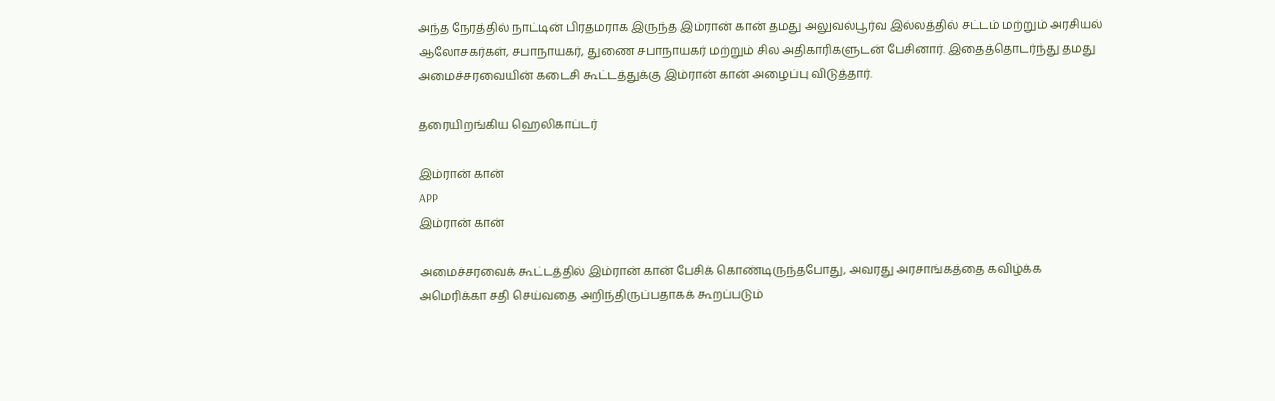அந்த நேரத்தில் நாட்டின் பிரதமராக இருந்த இம்ரான் கான் தமது அலுவல்பூர்வ இல்லத்தில் சட்டம் மற்றும் அரசியல் ஆலோசகர்கள், சபாநாயகர், துணை சபாநாயகர் மற்றும் சில அதிகாரிகளுடன் பேசினார். இதைத்தொடர்ந்து தமது அமைச்சரவையின் கடைசி கூட்டத்துக்கு இம்ரான் கான் அழைப்பு விடுத்தார்.

தரையிறங்கிய ஹெலிகாப்டர்

இம்ரான் கான்
APP
இம்ரான் கான்

அமைச்சரவைக் கூட்டத்தில் இம்ரான் கான் பேசிக் கொண்டிருந்தபோது, அவரது அரசாங்கத்தை கவிழ்க்க அமெரிக்கா சதி செய்வதை அறிந்திருப்பதாகக் கூறப்படும்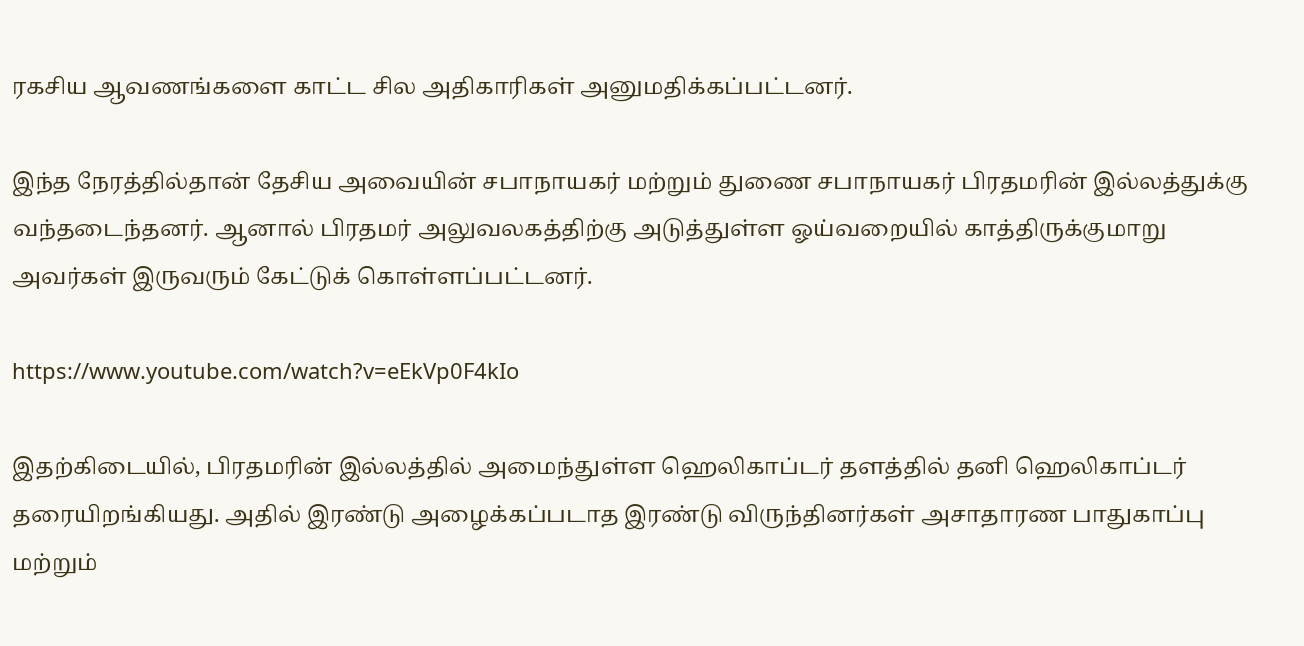ரகசிய ஆவணங்களை காட்ட சில அதிகாரிகள் அனுமதிக்கப்பட்டனர்.

இந்த நேரத்தில்தான் தேசிய அவையின் சபாநாயகர் மற்றும் துணை சபாநாயகர் பிரதமரின் இல்லத்துக்கு வந்தடைந்தனர். ஆனால் பிரதமர் அலுவலகத்திற்கு அடுத்துள்ள ஓய்வறையில் காத்திருக்குமாறு அவர்கள் இருவரும் கேட்டுக் கொள்ளப்பட்டனர்.

https://www.youtube.com/watch?v=eEkVp0F4kIo

இதற்கிடையில், பிரதமரின் இல்லத்தில் அமைந்துள்ள ஹெலிகாப்டர் தளத்தில் தனி ஹெலிகாப்டர் தரையிறங்கியது. அதில் இரண்டு அழைக்கப்படாத இரண்டு விருந்தினர்கள் அசாதாரண பாதுகாப்பு மற்றும்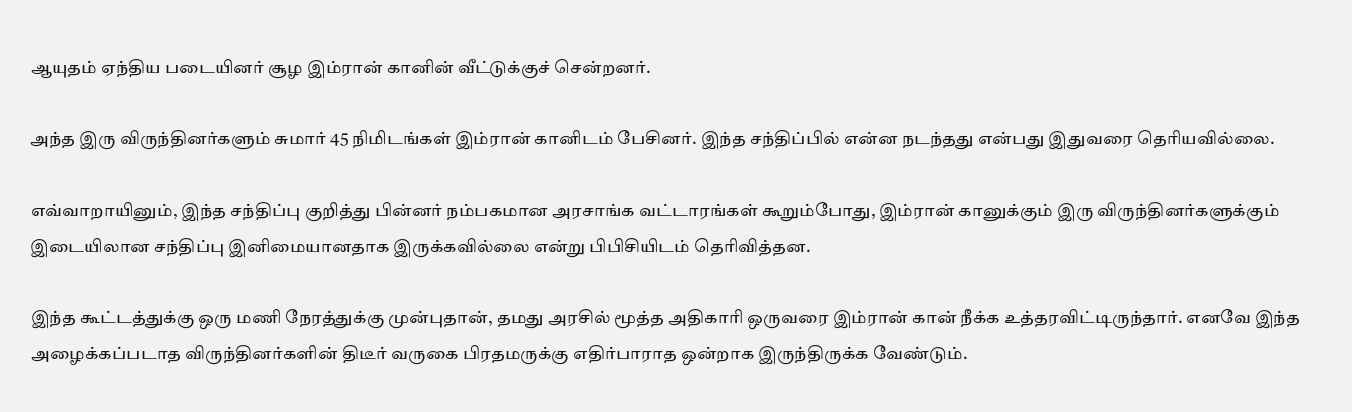ஆயுதம் ஏந்திய படையினர் சூழ இம்ரான் கானின் வீட்டுக்குச் சென்றனர்.

அந்த இரு விருந்தினர்களும் சுமார் 45 நிமிடங்கள் இம்ரான் கானிடம் பேசினர். இந்த சந்திப்பில் என்ன நடந்தது என்பது இதுவரை தெரியவில்லை.

எவ்வாறாயினும், இந்த சந்திப்பு குறித்து பின்னர் நம்பகமான அரசாங்க வட்டாரங்கள் கூறும்போது, இம்ரான் கானுக்கும் இரு விருந்தினர்களுக்கும் இடையிலான சந்திப்பு இனிமையானதாக இருக்கவில்லை என்று பிபிசியிடம் தெரிவித்தன.

இந்த கூட்டத்துக்கு ஒரு மணி நேரத்துக்கு முன்புதான், தமது அரசில் மூத்த அதிகாரி ஒருவரை இம்ரான் கான் நீக்க உத்தரவிட்டிருந்தார். எனவே இந்த அழைக்கப்படாத விருந்தினர்களின் திடீர் வருகை பிரதமருக்கு எதிர்பாராத ஒன்றாக இருந்திருக்க வேண்டும்.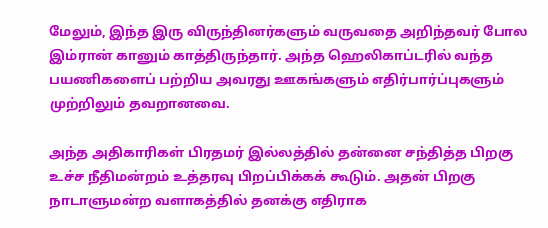மேலும், இந்த இரு விருந்தினர்களும் வருவதை அறிந்தவர் போல இம்ரான் கானும் காத்திருந்தார். அந்த ஹெலிகாப்டரில் வந்த பயணிகளைப் பற்றிய அவரது ஊகங்களும் எதிர்பார்ப்புகளும் முற்றிலும் தவறானவை.

அந்த அதிகாரிகள் பிரதமர் இல்லத்தில் தன்னை சந்தித்த பிறகு உச்ச நீதிமன்றம் உத்தரவு பிறப்பிக்கக் கூடும். அதன் பிறகு நாடாளுமன்ற வளாகத்தில் தனக்கு எதிராக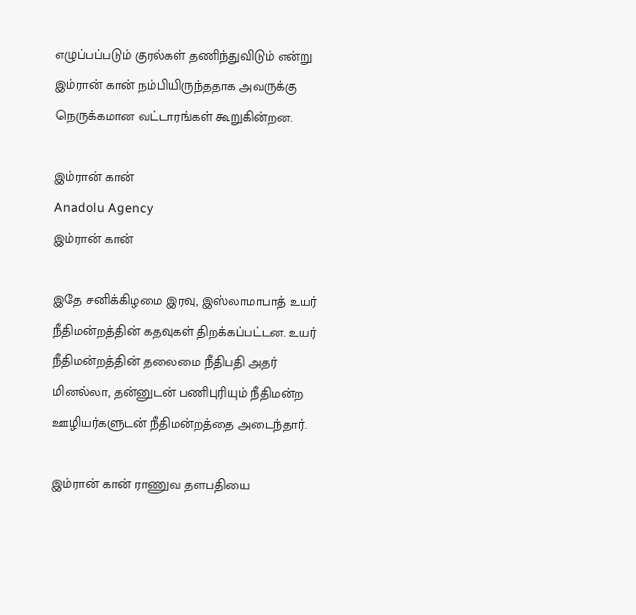எழுப்பப்படும் குரல்கள் தணிந்துவிடும் என்று இம்ரான் கான் நம்பியிருந்ததாக அவருக்கு நெருக்கமான வட்டாரங்கள் கூறுகின்றன.

இம்ரான் கான்
Anadolu Agency
இம்ரான் கான்

இதே சனிக்கிழமை இரவு, இஸ்லாமாபாத் உயர் நீதிமன்றத்தின் கதவுகள் திறக்கப்பட்டன. உயர் நீதிமன்றத்தின் தலைமை நீதிபதி அதர் மினல்லா, தன்னுடன் பணிபுரியும் நீதிமன்ற ஊழியர்களுடன் நீதிமன்றத்தை அடைந்தார்.

இம்ரான் கான் ராணுவ தளபதியை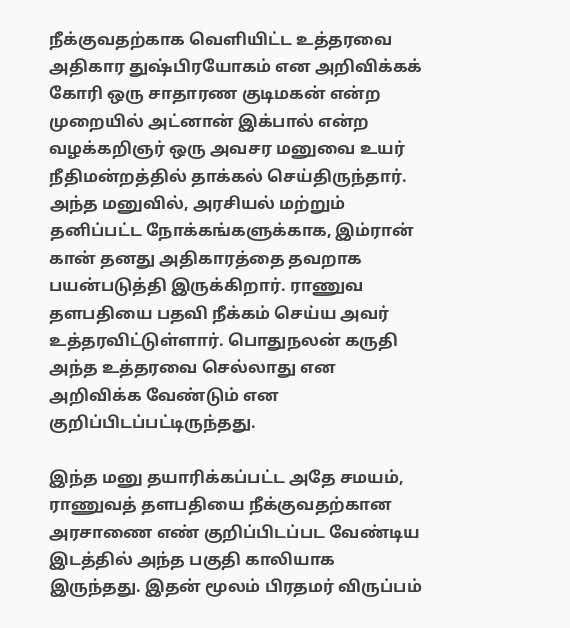நீக்குவதற்காக வெளியிட்ட உத்தரவை அதிகார துஷ்பிரயோகம் என அறிவிக்கக் கோரி ஒரு சாதாரண குடிமகன் என்ற முறையில் அட்னான் இக்பால் என்ற வழக்கறிஞர் ஒரு அவசர மனுவை உயர் நீதிமன்றத்தில் தாக்கல் செய்திருந்தார். அந்த மனுவில், அரசியல் மற்றும் தனிப்பட்ட நோக்கங்களுக்காக, இம்ரான் கான் தனது அதிகாரத்தை தவறாக பயன்படுத்தி இருக்கிறார். ராணுவ தளபதியை பதவி நீக்கம் செய்ய அவர் உத்தரவிட்டுள்ளார். பொதுநலன் கருதி அந்த உத்தரவை செல்லாது என அறிவிக்க வேண்டும் என குறிப்பிடப்பட்டிருந்தது.

இந்த மனு தயாரிக்கப்பட்ட அதே சமயம், ராணுவத் தளபதியை நீக்குவதற்கான அரசாணை எண் குறிப்பிடப்பட வேண்டிய இடத்தில் அந்த பகுதி காலியாக இருந்தது. இதன் மூலம் பிரதமர் விருப்பம்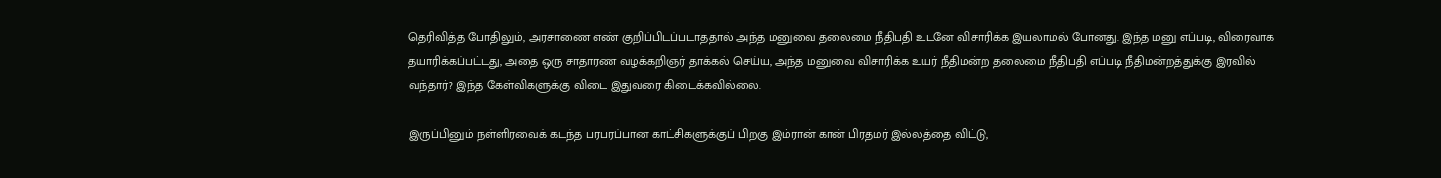தெரிவித்த போதிலும், அரசாணை எண் குறிப்பிடப்படாததால் அந்த மனுவை தலைமை நீதிபதி உடனே விசாரிக்க இயலாமல் போனது. இந்த மனு எப்படி, விரைவாக தயாரிக்கப்பட்டது, அதை ஒரு சாதாரண வழக்கறிஞர் தாக்கல் செய்ய, அந்த மனுவை விசாரிக்க உயர் நீதிமன்ற தலைமை நீதிபதி எப்படி நீதிமன்றத்துக்கு இரவில் வந்தார்? இந்த கேள்விகளுக்கு விடை இதுவரை கிடைக்கவில்லை.

இருப்பினும் நள்ளிரவைக் கடந்த பரபரப்பான காட்சிகளுக்குப் பிறகு இம்ரான் கான் பிரதமர் இல்லத்தை விட்டு,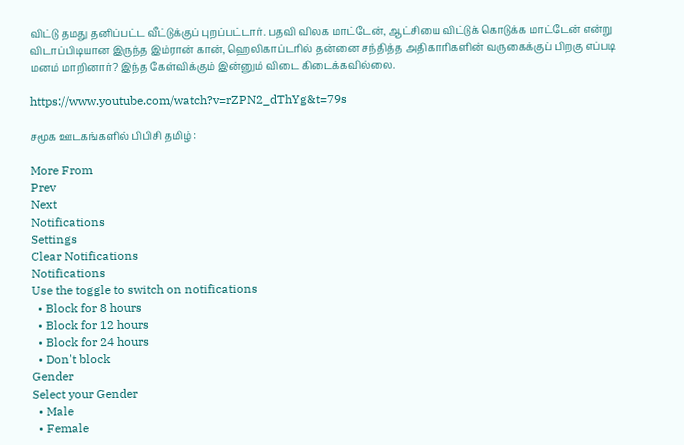விட்டு தமது தனிப்பட்ட வீட்டுக்குப் புறப்பட்டார். பதவி விலக மாட்டேன், ஆட்சியை விட்டுக் கொடுக்க மாட்டேன் என்று விடாப்பிடியான இருந்த இம்ரான் கான், ஹெலிகாப்டரில் தன்னை சந்தித்த அதிகாரிகளின் வருகைக்குப் பிறகு எப்படி மனம் மாறினார்? இந்த கேள்விக்கும் இன்னும் விடை கிடைக்கவில்லை.

https://www.youtube.com/watch?v=rZPN2_dThYg&t=79s

சமூக ஊடகங்களில் பிபிசி தமிழ் :

More From
Prev
Next
Notifications
Settings
Clear Notifications
Notifications
Use the toggle to switch on notifications
  • Block for 8 hours
  • Block for 12 hours
  • Block for 24 hours
  • Don't block
Gender
Select your Gender
  • Male
  • Female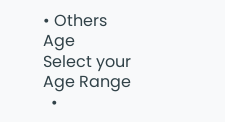• Others
Age
Select your Age Range
  •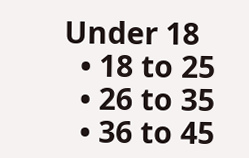Under 18
  • 18 to 25
  • 26 to 35
  • 36 to 45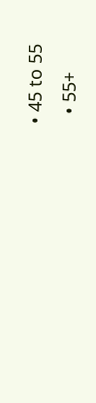• 45 to 55
  • 55+